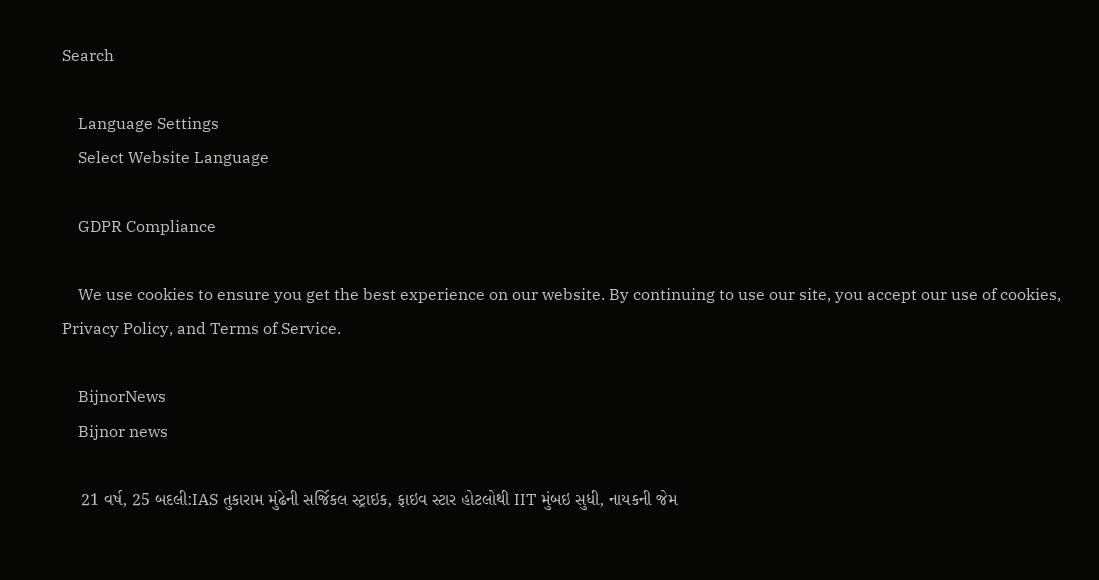Search

    Language Settings
    Select Website Language

    GDPR Compliance

    We use cookies to ensure you get the best experience on our website. By continuing to use our site, you accept our use of cookies, Privacy Policy, and Terms of Service.

    BijnorNews
    Bijnor news

    21 વર્ષ, 25 બદલી:IAS તુકારામ મુંઢેની સર્જિકલ સ્ટ્રાઇક, ફાઇવ સ્ટાર હોટલોથી IIT મુંબઇ સુધી, નાયકની જેમ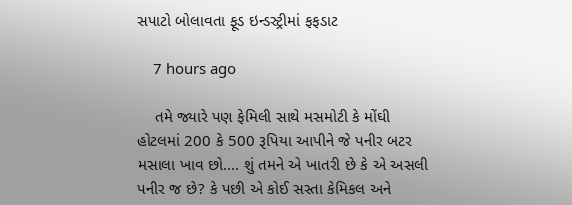સપાટો બોલાવતા ફૂડ ઇન્ડસ્ટ્રીમાં ફફડાટ

    7 hours ago

    તમે જ્યારે પણ ફેમિલી સાથે મસમોટી કે મોંઘી હોટલમાં 200 કે 500 રૂપિયા આપીને જે પનીર બટર મસાલા ખાવ છો.... શું તમને એ ખાતરી છે કે એ અસલી પનીર જ છે? કે પછી એ કોઈ સસ્તા કેમિકલ અને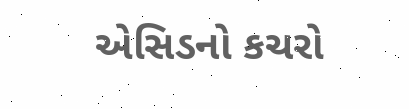એસિડનો કચરો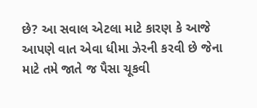છે? આ સવાલ એટલા માટે કારણ કે આજે આપણે વાત એવા ધીમા ઝેરની કરવી છે જેના માટે તમે જાતે જ પૈસા ચૂકવી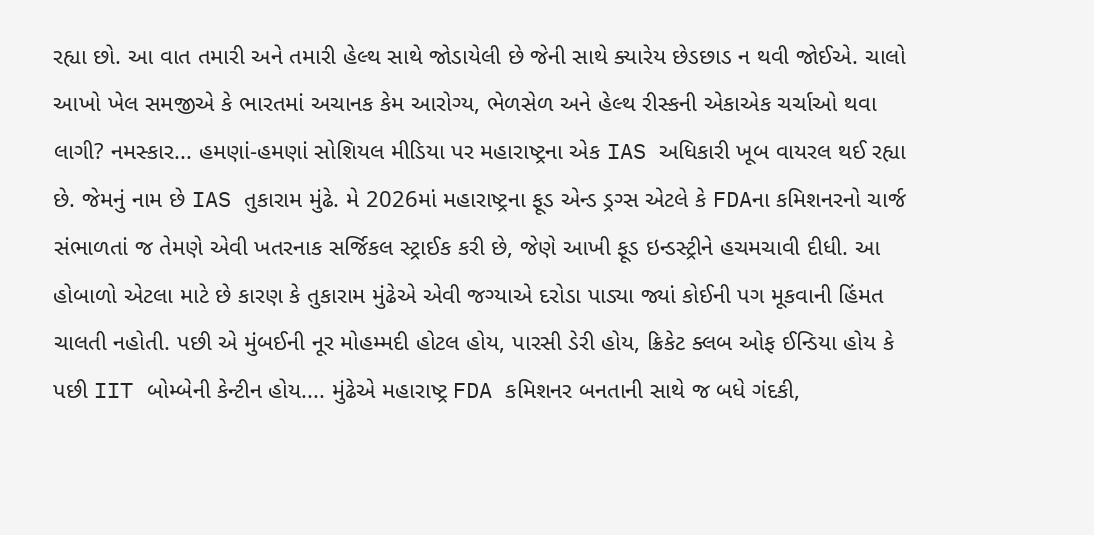રહ્યા છો. આ વાત તમારી અને તમારી હેલ્થ સાથે જોડાયેલી છે જેની સાથે ક્યારેય છેડછાડ ન થવી જોઈએ. ચાલો આખો ખેલ સમજીએ કે ભારતમાં અચાનક કેમ આરોગ્ય, ભેળસેળ અને હેલ્થ રીસ્કની એકાએક ચર્ચાઓ થવા લાગી? નમસ્કાર... હમણાં-હમણાં સોશિયલ મીડિયા પર મહારાષ્ટ્રના એક IAS અધિકારી ખૂબ વાયરલ થઈ રહ્યા છે. જેમનું નામ છે IAS તુકારામ મુંઢે. મે 2026માં મહારાષ્ટ્રના ફૂડ એન્ડ ડ્રગ્સ એટલે કે FDAના કમિશનરનો ચાર્જ સંભાળતાં જ તેમણે એવી ખતરનાક સર્જિકલ સ્ટ્રાઈક કરી છે, જેણે આખી ફૂડ ઇન્ડસ્ટ્રીને હચમચાવી દીધી. આ હોબાળો એટલા માટે છે કારણ કે તુકારામ મુંઢેએ એવી જગ્યાએ દરોડા પાડ્યા જ્યાં કોઈની પગ મૂકવાની હિંમત ચાલતી નહોતી. પછી એ મુંબઈની નૂર મોહમ્મદી હોટલ હોય, પારસી ડેરી હોય, ક્રિકેટ ક્લબ ઓફ ઈન્ડિયા હોય કે પછી IIT બોમ્બેની કેન્ટીન હોય.... મુંઢેએ મહારાષ્ટ્ર FDA કમિશનર બનતાની સાથે જ બધે ગંદકી,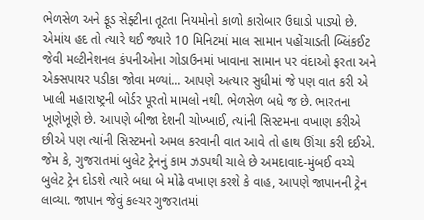ભેળસેળ અને ફૂડ સેફ્ટીના તૂટતા નિયમોનો કાળો કારોબાર ઉઘાડો પાડ્યો છે. એમાંય હદ તો ત્યારે થઈ જ્યારે 10 મિનિટમાં માલ સામાન પહોંચાડતી બ્લિંકઈટ જેવી મલ્ટીનેશનલ કંપનીઓના ગોડાઉનમાં ખાવાના સામાન પર વંદાઓ ફરતા અને એક્સપાયર પડીકા જોવા મળ્યાં... આપણે અત્યાર સુધીમાં જે પણ વાત કરી એ ખાલી મહારાષ્ટ્રની બોર્ડર પૂરતો મામલો નથી. ભેળસેળ બધે જ છે. ભારતના ખૂણેખૂણે છે. આપણે બીજા દેશની ચોખ્ખાઈ, ત્યાંની સિસ્ટમના વખાણ કરીએ છીએ પણ ત્યાંની સિસ્ટમનો અમલ કરવાની વાત આવે તો હાથ ઊંચા કરી દઈએ. જેમ કે, ગુજરાતમાં બુલેટ ટ્રેનનું કામ ઝડપથી ચાલે છે અમદાવાદ-મુંબઈ વચ્ચે બુલેટ ટ્રેન દોડશે ત્યારે બધા બે મોઢે વખાણ કરશે કે વાહ, આપણે જાપાનની ટ્રેન લાવ્યા. જાપાન જેવું કલ્ચર ગુજરાતમાં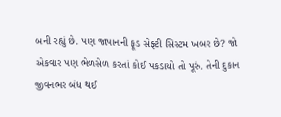બની રહ્યું છે. પણ જાપાનની ફૂડ સેફ્ટી સિસ્ટમ ખબર છે? જો એકવાર પણ ભેળસેળ કરતાં કોઈ પકડાયો તો પૂરું. તેની દુકાન જીવનભર બંધ થઈ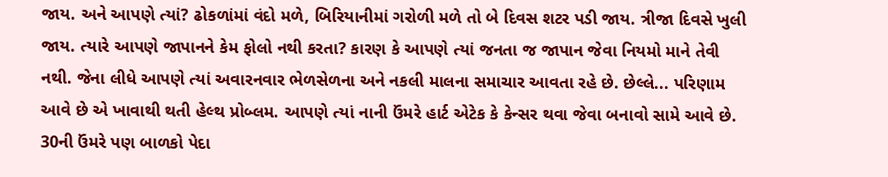જાય. અને આપણે ત્યાં? ઢોકળાંમાં વંદો મળે, બિરિયાનીમાં ગરોળી મળે તો બે દિવસ શટર પડી જાય. ત્રીજા દિવસે ખુલી જાય. ત્યારે આપણે જાપાનને કેમ ફોલો નથી કરતા? કારણ કે આપણે ત્યાં જનતા જ જાપાન જેવા નિયમો માને તેવી નથી. જેના લીધે આપણે ત્યાં અવારનવાર ભેળસેળના અને નકલી માલના સમાચાર આવતા રહે છે. છેલ્લે... પરિણામ આવે છે એ ખાવાથી થતી હેલ્થ પ્રોબ્લમ. આપણે ત્યાં નાની ઉંમરે હાર્ટ એટેક કે કેન્સર થવા જેવા બનાવો સામે આવે છે. 30ની ઉંમરે પણ બાળકો પેદા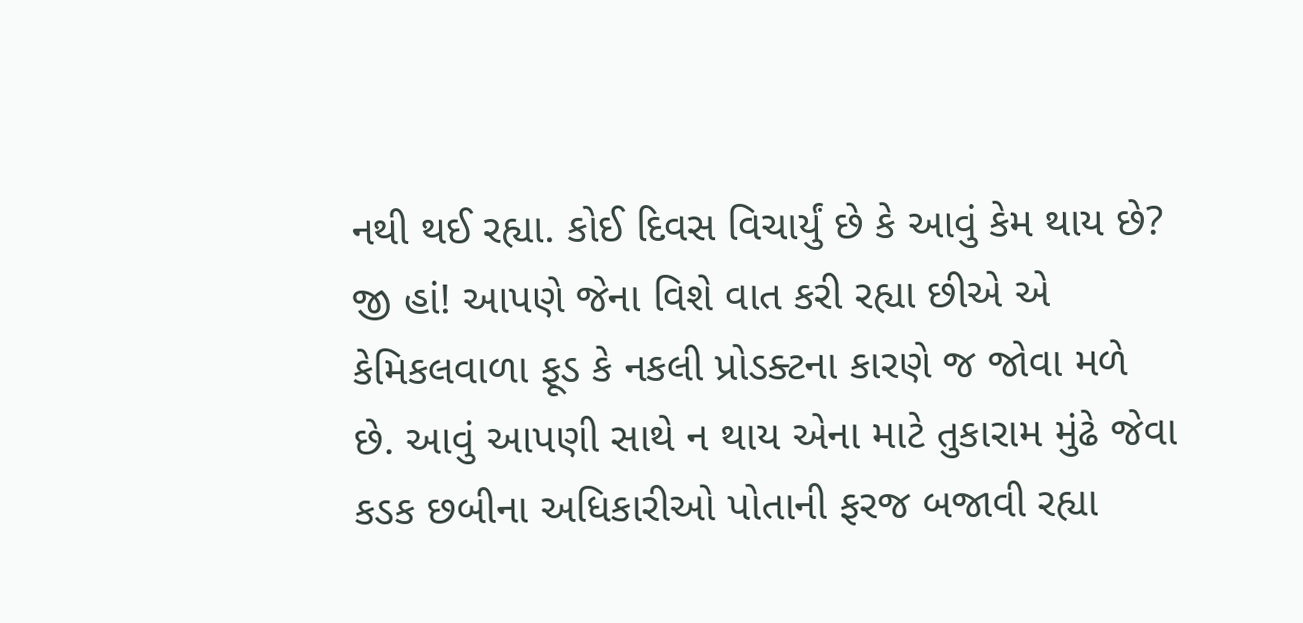નથી થઈ રહ્યા. કોઈ દિવસ વિચાર્યું છે કે આવું કેમ થાય છે? જી હાં! આપણે જેના વિશે વાત કરી રહ્યા છીએ એ કેમિકલવાળા ફૂડ કે નકલી પ્રોડક્ટના કારણે જ જોવા મળે છે. આવું આપણી સાથે ન થાય એના માટે તુકારામ મુંઢે જેવા કડક છબીના અધિકારીઓ પોતાની ફરજ બજાવી રહ્યા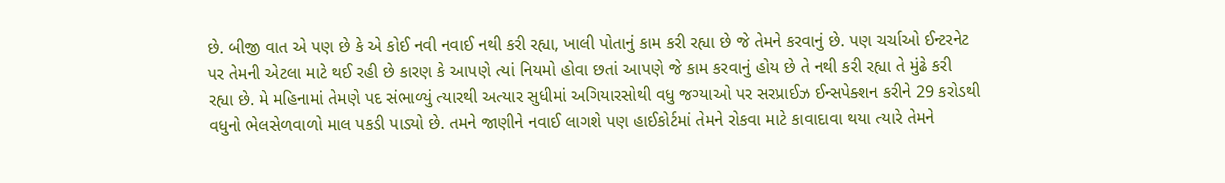છે. બીજી વાત એ પણ છે કે એ કોઈ નવી નવાઈ નથી કરી રહ્યા, ખાલી પોતાનું કામ કરી રહ્યા છે જે તેમને કરવાનું છે. પણ ચર્ચાઓ ઈન્ટરનેટ પર તેમની એટલા માટે થઈ રહી છે કારણ કે આપણે ત્યાં નિયમો હોવા છતાં આપણે જે કામ કરવાનું હોય છે તે નથી કરી રહ્યા તે મુંઢે કરી રહ્યા છે. મે મહિનામાં તેમણે પદ સંભાળ્યું ત્યારથી અત્યાર સુધીમાં અગિયારસોથી વધુ જગ્યાઓ પર સરપ્રાઈઝ ઈન્સપેક્શન કરીને 29 કરોડથી વધુનો ભેલસેળવાળો માલ પકડી પાડ્યો છે. તમને જાણીને નવાઈ લાગશે પણ હાઈકોર્ટમાં તેમને રોકવા માટે કાવાદાવા થયા ત્યારે તેમને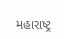મહારાષ્ટ્ર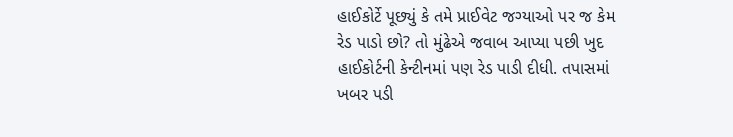હાઈકોર્ટે પૂછ્યું કે તમે પ્રાઈવેટ જગ્યાઓ પર જ કેમ રેડ પાડો છો? તો મુંઢેએ જવાબ આપ્યા પછી ખુદ હાઈકોર્ટની કેન્ટીનમાં પણ રેડ પાડી દીધી. તપાસમાં ખબર પડી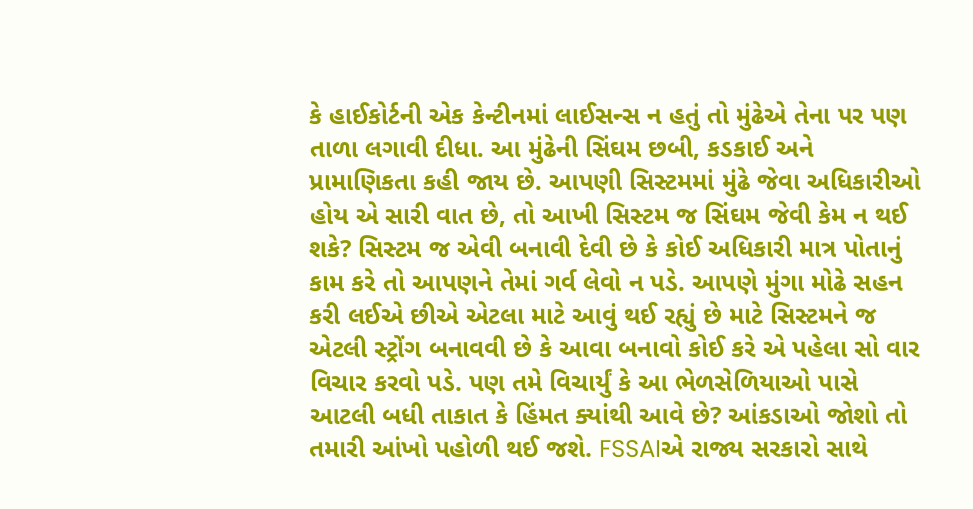કે હાઈકોર્ટની એક કેન્ટીનમાં લાઈસન્સ ન હતું તો મુંઢેએ તેના પર પણ તાળા લગાવી દીધા. આ મુંઢેની સિંઘમ છબી, કડકાઈ અને પ્રામાણિકતા કહી જાય છે. આપણી સિસ્ટમમાં મુંઢે જેવા અધિકારીઓ હોય એ સારી વાત છે, તો આખી સિસ્ટમ જ સિંઘમ જેવી કેમ ન થઈ શકે? સિસ્ટમ જ એવી બનાવી દેવી છે કે કોઈ અધિકારી માત્ર પોતાનું કામ કરે તો આપણને તેમાં ગર્વ લેવો ન પડે. આપણે મુંગા મોઢે સહન કરી લઈએ છીએ એટલા માટે આવું થઈ રહ્યું છે માટે સિસ્ટમને જ એટલી સ્ટ્રોંગ બનાવવી છે કે આવા બનાવો કોઈ કરે એ પહેલા સો વાર વિચાર કરવો પડે. પણ તમે વિચાર્યું કે આ ભેળસેળિયાઓ પાસે આટલી બધી તાકાત કે હિંમત ક્યાંથી આવે છે? આંકડાઓ જોશો તો તમારી આંખો પહોળી થઈ જશે. FSSAIએ રાજ્ય સરકારો સાથે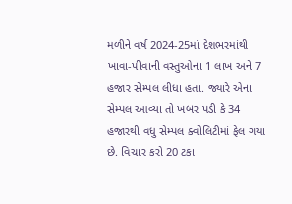મળીને વર્ષ 2024-25માં દેશભરમાંથી ખાવા-પીવાની વસ્તુઓના 1 લાખ અને 7 હજાર સેમ્પલ લીધા હતા. જ્યારે એના સેમ્પલ આવ્યા તો ખબર પડી કે 34 હજારથી વધુ સેમ્પલ ક્વોલિટીમાં ફેલ ગયા છે. વિચાર કરો 20 ટકા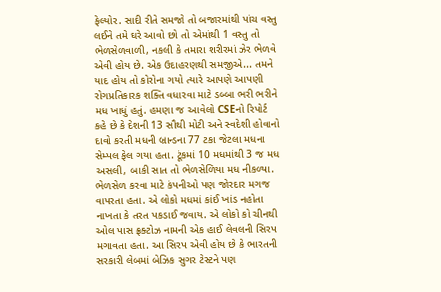ફેલ્યોર. સાદી રીતે સમજો તો બજારમાંથી પાંચ વસ્તુ લઈને તમે ઘરે આવો છો તો એમાંથી 1 વસ્તુ તો ભેળસેળવાળી, નકલી કે તમારા શરીરમાં ઝેર ભેળવે એવી હોય છે. એક ઉદાહરણથી સમજીએ... તમને યાદ હોય તો કોરોના ગયો ત્યારે આપણે આપણી રોગપ્રતિકારક શક્તિ વધારવા માટે ડબ્બા ભરી ભરીને મધ ખાધું હતું. હમણા જ આવેલો CSEનો રિપોર્ટ કહે છે કે દેશની 13 સૌથી મોટી અને સ્વદેશી હોવાનો દાવો કરતી મધની બ્રાન્ડના 77 ટકા જેટલા મધના સેમ્પલ ફેલ ગયા હતા. ટૂંકમાં 10 મધમાંથી 3 જ મધ અસલી, બાકી સાત તો ભેળસેળિયા મધ નીકળ્યા. ભેળસેળ કરવા માટે કંપનીઓ પણ જોરદાર મગજ વાપરતા હતા. એ લોકો મધમાં કાંઈ ખાંડ નહોતા નાખતા કે તરત પકડાઈ જવાય. એ લોકો કો ચીનથી ઓલ પાસ ફ્રક્ટોઝ નામની એક હાઈ લેવલની સિરપ મગાવતા હતા. આ સિરપ એવી હોય છે કે ભારતની સરકારી લેબમાં બેઝિક સુગર ટેસ્ટને પણ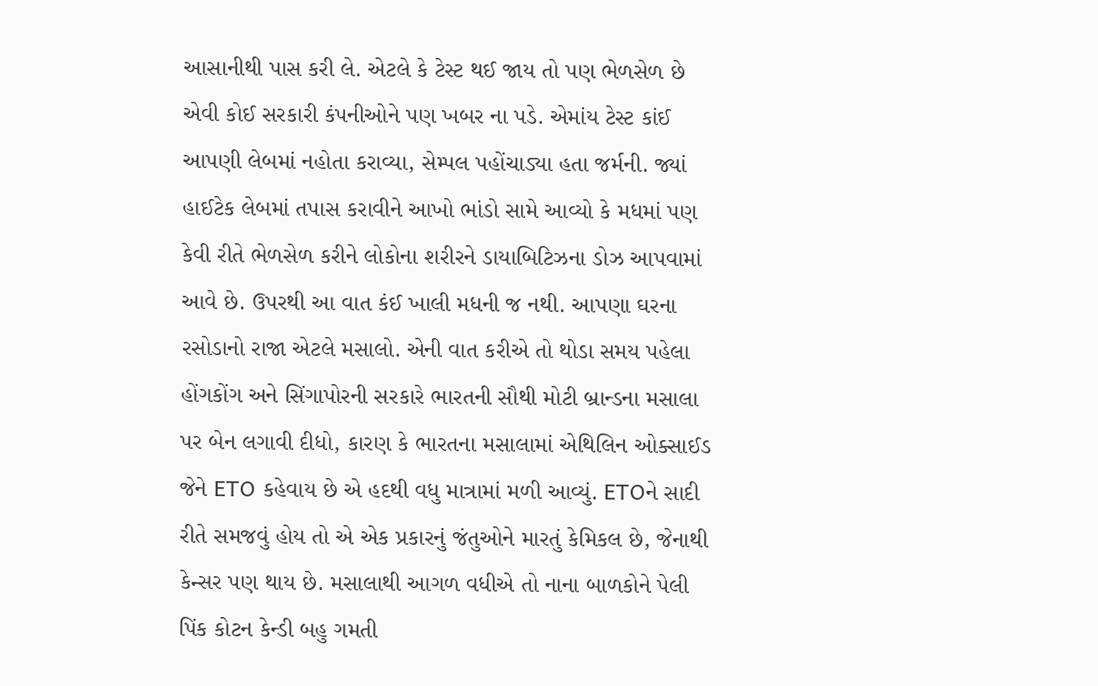આસાનીથી પાસ કરી લે. એટલે કે ટેસ્ટ થઈ જાય તો પણ ભેળસેળ છે એવી કોઈ સરકારી કંપનીઓને પણ ખબર ના પડે. એમાંય ટેસ્ટ કાંઈ આપણી લેબમાં નહોતા કરાવ્યા, સેમ્પલ પહોંચાડ્યા હતા જર્મની. જ્યાં હાઈટેક લેબમાં તપાસ કરાવીને આખો ભાંડો સામે આવ્યો કે મધમાં પણ કેવી રીતે ભેળસેળ કરીને લોકોના શરીરને ડાયાબિટિઝના ડોઝ આપવામાં આવે છે. ઉપરથી આ વાત કંઈ ખાલી મધની જ નથી. આપણા ઘરના રસોડાનો રાજા એટલે મસાલો. એની વાત કરીએ તો થોડા સમય પહેલા હોંગકોંગ અને સિંગાપોરની સરકારે ભારતની સૌથી મોટી બ્રાન્ડના મસાલા પર બેન લગાવી દીધો, કારણ કે ભારતના મસાલામાં એથિલિન ઓક્સાઈડ જેને ETO કહેવાય છે એ હદથી વધુ માત્રામાં મળી આવ્યું. ETOને સાદી રીતે સમજવું હોય તો એ એક પ્રકારનું જંતુઓને મારતું કેમિકલ છે, જેનાથી કેન્સર પણ થાય છે. મસાલાથી આગળ વધીએ તો નાના બાળકોને પેલી પિંક કોટન કેન્ડી બહુ ગમતી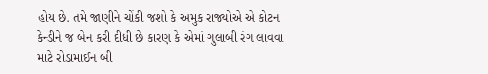હોય છે. તમે જાણીને ચોંકી જશો કે અમુક રાજ્યોએ એ કોટન કેન્ડીને જ બેન કરી દીધી છે કારણ કે એમાં ગુલાબી રંગ લાવવા માટે રોડામાઈન બી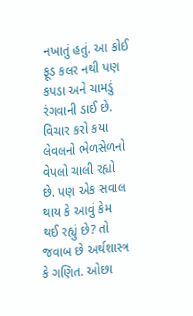નખાતું હતું. આ કોઈ ફૂડ કલર નથી પણ કપડા અને ચામડું રંગવાની ડાઈ છે. વિચાર કરો કયા લેવલનો ભેળસેળનો વેપલો ચાલી રહ્યો છે. પણ એક સવાલ થાય કે આવું કેમ થઈ રહ્યું છે? તો જવાબ છે અર્થશાસ્ત્ર કે ગણિત. ઓછા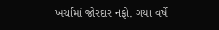ખર્ચામાં જોરદાર નફો. ગયા વર્ષે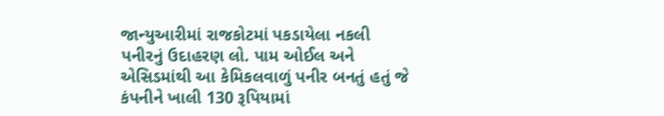જાન્યુઆરીમાં રાજકોટમાં પકડાયેલા નકલી પનીરનું ઉદાહરણ લો. પામ ઓઈલ અને એસિડમાંથી આ કેમિકલવાળું પનીર બનતું હતું જે કંપનીને ખાલી 130 રૂપિયામાં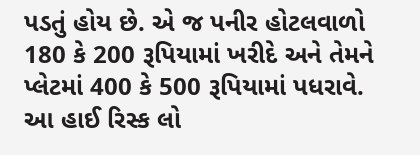પડતું હોય છે. એ જ પનીર હોટલવાળો 180 કે 200 રૂપિયામાં ખરીદે અને તેમને પ્લેટમાં 400 કે 500 રૂપિયામાં પધરાવે. આ હાઈ રિસ્ક લો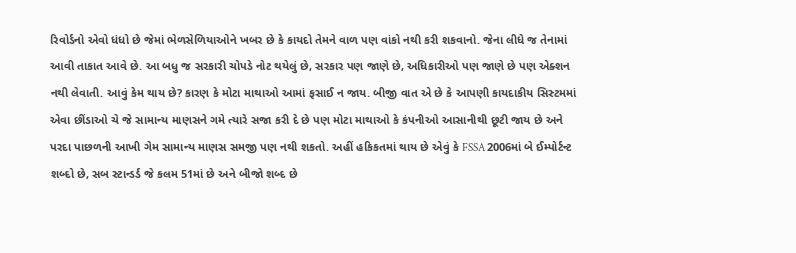રિવોર્ડનો એવો ધંધો છે જેમાં ભેળસેળિયાઓને ખબર છે કે કાયદો તેમને વાળ પણ વાંકો નથી કરી શકવાનો. જેના લીધે જ તેનામાં આવી તાકાત આવે છે. આ બધુ જ સરકારી ચોપડે નોટ થયેલું છે, સરકાર પણ જાણે છે, અધિકારીઓ પણ જાણે છે પણ એક્શન નથી લેવાતી. આવું કેમ થાય છે? કારણ કે મોટા માથાઓ આમાં ફસાઈ ન જાય. બીજી વાત એ છે કે આપણી કાયદાકીય સિસ્ટમમાં એવા છીંડાઓ ચે જે સામાન્ય માણસને ગમે ત્યારે સજા કરી દે છે પણ મોટા માથાઓ કે કંપનીઓ આસાનીથી છૂટી જાય છે અને પરદા પાછળની આખી ગેમ સામાન્ય માણસ સમજી પણ નથી શકતો. અહીં હકિકતમાં થાય છે એવું કે FSSA 2006માં બે ઈમ્પોર્ટન્ટ શબ્દો છે, સબ સ્ટાન્ડર્ડ જે કલમ 51માં છે અને બીજો શબ્દ છે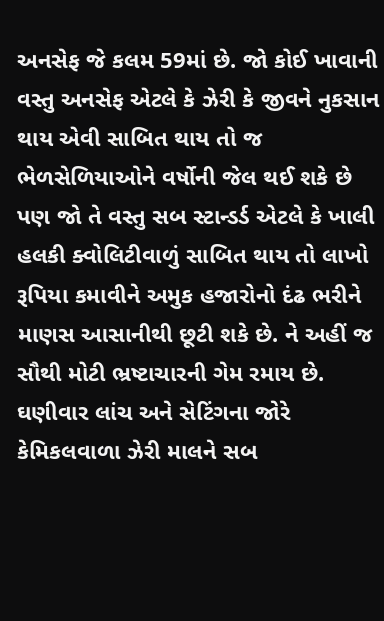અનસેફ જે કલમ 59માં છે. જો કોઈ ખાવાની વસ્તુ અનસેફ એટલે કે ઝેરી કે જીવને નુકસાન થાય એવી સાબિત થાય તો જ ભેળસેળિયાઓને વર્ષોની જેલ થઈ શકે છે પણ જો તે વસ્તુ સબ સ્ટાન્ડર્ડ એટલે કે ખાલી હલકી ક્વોલિટીવાળું સાબિત થાય તો લાખો રૂપિયા કમાવીને અમુક હજારોનો દંઢ ભરીને માણસ આસાનીથી છૂટી શકે છે. ને અહીં જ સૌથી મોટી ભ્રષ્ટાચારની ગેમ રમાય છે. ઘણીવાર લાંચ અને સેટિંગના જોરે કેમિકલવાળા ઝેરી માલને સબ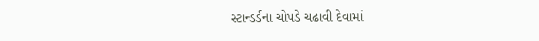સ્ટાન્ડર્ડના ચોપડે ચઢાવી દેવામાં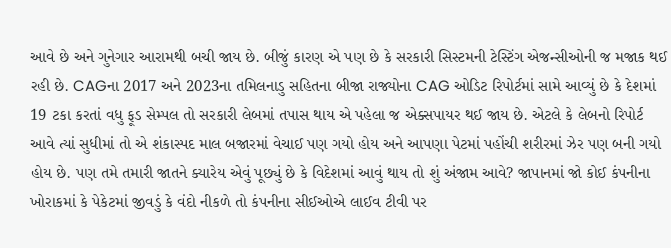આવે છે અને ગુનેગાર આરામથી બચી જાય છે. બીજું કારણ એ પણ છે કે સરકારી સિસ્ટમની ટેસ્ટિંગ એજન્સીઓની જ મજાક થઈ રહી છે. CAGના 2017 અને 2023ના તમિલનાડુ સહિતના બીજા રાજ્યોના CAG ઓડિટ રિપોર્ટમાં સામે આવ્યું છે કે દેશમાં 19 ટકા કરતાં વધુ ફૂડ સેમ્પલ તો સરકારી લેબમાં તપાસ થાય એ પહેલા જ એક્સપાયર થઈ જાય છે. એટલે કે લેબનો રિપોર્ટ આવે ત્યાં સુધીમાં તો એ શંકાસ્પદ માલ બજારમાં વેચાઈ પણ ગયો હોય અને આપણા પેટમાં પહોંચી શરીરમાં ઝેર પણ બની ગયો હોય છે. પણ તમે તમારી જાતને ક્યારેય એવું પૂછ્યું છે કે વિદેશમાં આવું થાય તો શું અંજામ આવે? જાપાનમાં જો કોઈ કંપનીના ખોરાકમાં કે પેકેટમાં જીવડું કે વંદો નીકળે તો કંપનીના સીઈઓએ લાઈવ ટીવી પર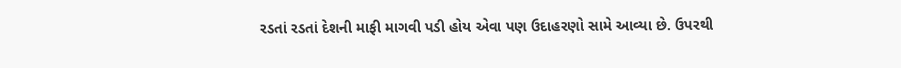રડતાં રડતાં દેશની માફી માગવી પડી હોય એવા પણ ઉદાહરણો સામે આવ્યા છે. ઉપરથી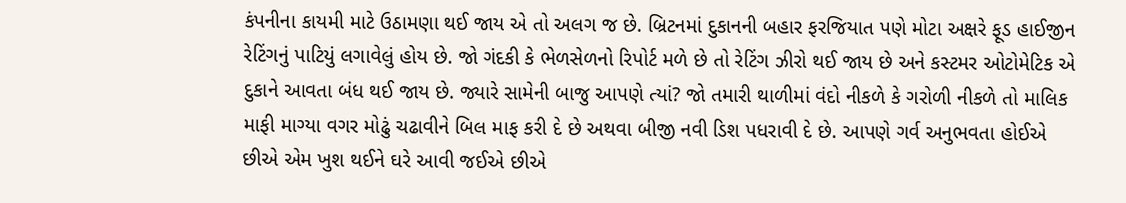કંપનીના કાયમી માટે ઉઠામણા થઈ જાય એ તો અલગ જ છે. બ્રિટનમાં દુકાનની બહાર ફરજિયાત પણે મોટા અક્ષરે ફૂડ હાઈજીન રેટિંગનું પાટિયું લગાવેલું હોય છે. જો ગંદકી કે ભેળસેળનો રિપોર્ટ મળે છે તો રેટિંગ ઝીરો થઈ જાય છે અને કસ્ટમર ઓટોમેટિક એ દુકાને આવતા બંધ થઈ જાય છે. જ્યારે સામેની બાજુ આપણે ત્યાં? જો તમારી થાળીમાં વંદો નીકળે કે ગરોળી નીકળે તો માલિક માફી માગ્યા વગર મોઢું ચઢાવીને બિલ માફ કરી દે છે અથવા બીજી નવી ડિશ પધરાવી દે છે. આપણે ગર્વ અનુભવતા હોઈએ છીએ એમ ખુશ થઈને ઘરે આવી જઈએ છીએ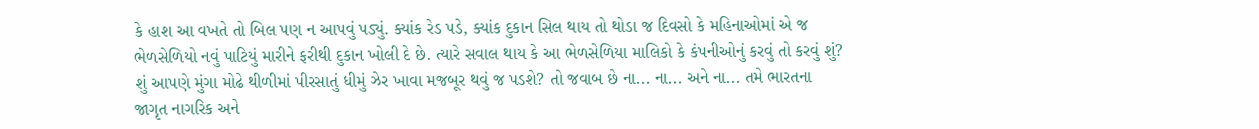કે હાશ આ વખતે તો બિલ પણ ન આપવું પડ્યું. ક્યાંક રેડ પડે, ક્યાંક દુકાન સિલ થાય તો થોડા જ દિવસો કે મહિનાઓમાં એ જ ભેળસેળિયો નવું પાટિયું મારીને ફરીથી દુકાન ખોલી દે છે. ત્યારે સવાલ થાય કે આ ભેળસેળિયા માલિકો કે કંપનીઓનું કરવું તો કરવું શું? શું આપણે મુંગા મોઢે થીળીમાં પીરસાતું ધીમું ઝેર ખાવા મજબૂર થવું જ પડશે? તો જવાબ છે ના... ના... અને ના... તમે ભારતના જાગૃત નાગરિક અને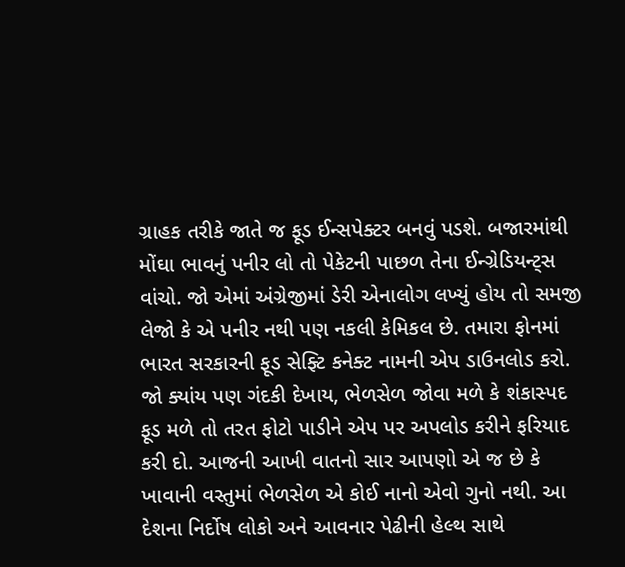ગ્રાહક તરીકે જાતે જ ફૂડ ઈન્સપેક્ટર બનવું પડશે. બજારમાંથી મોંઘા ભાવનું પનીર લો તો પેકેટની પાછળ તેના ઈન્ગ્રેડિયન્ટ્સ વાંચો. જો એમાં અંગ્રેજીમાં ડેરી એનાલોગ લખ્યું હોય તો સમજી લેજો કે એ પનીર નથી પણ નકલી કેમિકલ છે. તમારા ફોનમાં ભારત સરકારની ફૂડ સેફ્ટિ કનેક્ટ નામની એપ ડાઉનલોડ કરો. જો ક્યાંય પણ ગંદકી દેખાય, ભેળસેળ જોવા મળે કે શંકાસ્પદ ફૂડ મળે તો તરત ફોટો પાડીને એપ પર અપલોડ કરીને ફરિયાદ કરી દો. આજની આખી વાતનો સાર આપણો એ જ છે કે ખાવાની વસ્તુમાં ભેળસેળ એ કોઈ નાનો એવો ગુનો નથી. આ દેશના નિર્દોષ લોકો અને આવનાર પેઢીની હેલ્થ સાથે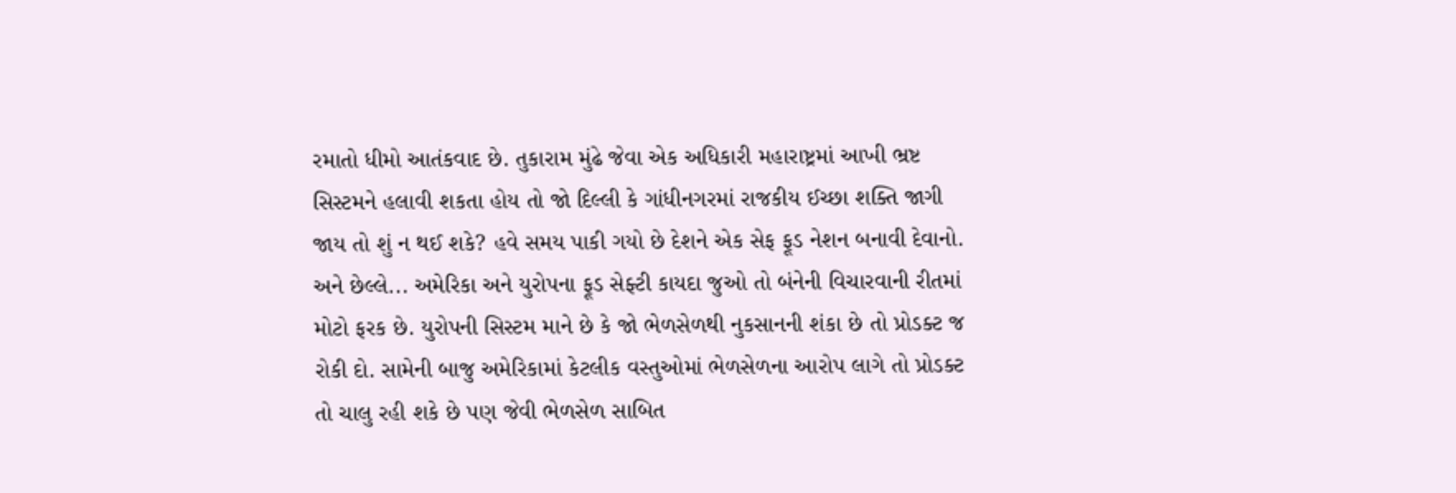રમાતો ધીમો આતંકવાદ છે. તુકારામ મુંઢે જેવા એક અધિકારી મહારાષ્ટ્રમાં આખી ભ્રષ્ટ સિસ્ટમને હલાવી શકતા હોય તો જો દિલ્લી કે ગાંધીનગરમાં રાજકીય ઈચ્છા શક્તિ જાગી જાય તો શું ન થઈ શકે? હવે સમય પાકી ગયો છે દેશને એક સેફ ફૂડ નેશન બનાવી દેવાનો. અને છેલ્લે... અમેરિકા અને યુરોપના ફૂડ સેફ્ટી કાયદા જુઓ તો બંનેની વિચારવાની રીતમાં મોટો ફરક છે. યુરોપની સિસ્ટમ માને છે કે જો ભેળસેળથી નુકસાનની શંકા છે તો પ્રોડક્ટ જ રોકી દો. સામેની બાજુ અમેરિકામાં કેટલીક વસ્તુઓમાં ભેળસેળના આરોપ લાગે તો પ્રોડક્ટ તો ચાલુ રહી શકે છે પણ જેવી ભેળસેળ સાબિત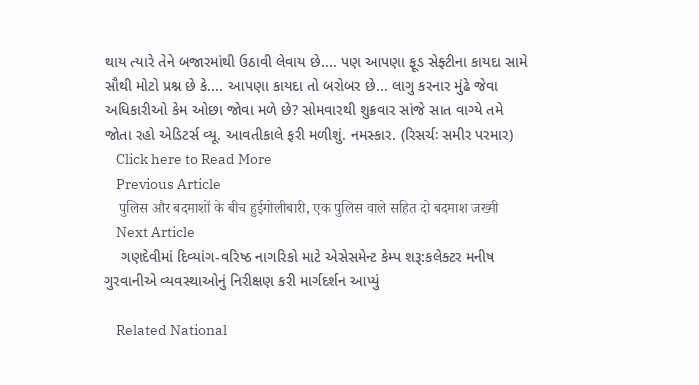થાય ત્યારે તેને બજારમાંથી ઉઠાવી લેવાય છે.... પણ આપણા ફૂડ સેફ્ટીના કાયદા સામે સૌથી મોટો પ્રશ્ન છે કે.... આપણા કાયદા તો બરોબર છે... લાગુ કરનાર મુંઢે જેવા અધિકારીઓ કેમ ઓછા જોવા મળે છે? સોમવારથી શુક્રવાર સાંજે સાત વાગ્યે તમે જોતા રહો એડિટર્સ વ્યૂ. આવતીકાલે ફરી મળીશું. નમસ્કાર. (રિસર્ચઃ સમીર પરમાર)
    Click here to Read More
    Previous Article
    पुलिस और बदमाशों के बीच हुईगोलीबारी, एक पुलिस वाले सहित दो बदमाश जख्मी
    Next Article
    ગણદેવીમાં દિવ્યાંગ-વરિષ્ઠ નાગરિકો માટે એસેસમેન્ટ કેમ્પ શરૂ:કલેક્ટર મનીષ ગુરવાનીએ વ્યવસ્થાઓનું નિરીક્ષણ કરી માર્ગદર્શન આપ્યું

    Related National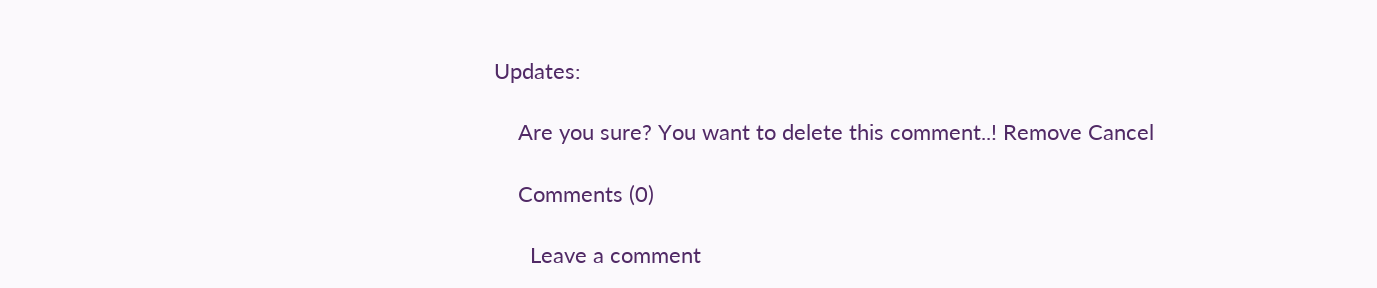Updates:

    Are you sure? You want to delete this comment..! Remove Cancel

    Comments (0)

      Leave a comment